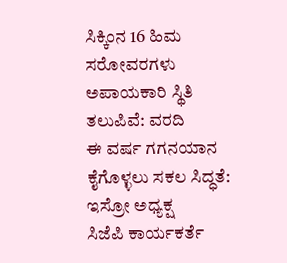ಸಿಕ್ಕಿಂನ 16 ಹಿಮ ಸರೋವರಗಳು ಅಪಾಯಕಾರಿ ಸ್ಥಿತಿ ತಲುಪಿವೆ: ವರದಿ
ಈ ವರ್ಷ ಗಗನಯಾನ ಕೈಗೊಳ್ಳಲು ಸಕಲ ಸಿದ್ಧತೆ: ಇಸ್ರೋ ಅಧ್ಯಕ್ಷ
ಸಿಜೆಪಿ ಕಾರ್ಯಕರ್ತೆ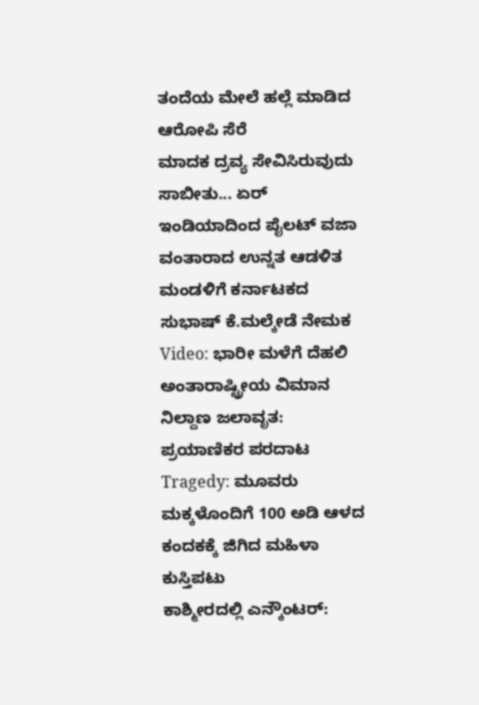ತಂದೆಯ ಮೇಲೆ ಹಲ್ಲೆ ಮಾಡಿದ ಆರೋಪಿ ಸೆರೆ
ಮಾದಕ ದ್ರವ್ಯ ಸೇವಿಸಿರುವುದು ಸಾಬೀತು... ಏರ್ ಇಂಡಿಯಾದಿಂದ ಪೈಲಟ್ ವಜಾ
ವಂತಾರಾದ ಉನ್ನತ ಆಡಳಿತ ಮಂಡಳಿಗೆ ಕರ್ನಾಟಕದ ಸುಭಾಷ್ ಕೆ.ಮಲ್ಕೇಡೆ ನೇಮಕ
Video: ಭಾರೀ ಮಳೆಗೆ ದೆಹಲಿ ಅಂತಾರಾಷ್ಟ್ರೀಯ ವಿಮಾನ ನಿಲ್ದಾಣ ಜಲಾವೃತ: ಪ್ರಯಾಣಿಕರ ಪರದಾಟ
Tragedy: ಮೂವರು ಮಕ್ಕಳೊಂದಿಗೆ 100 ಅಡಿ ಆಳದ ಕಂದಕಕ್ಕೆ ಜಿಗಿದ ಮಹಿಳಾ ಕುಸ್ತಿಪಟು
ಕಾಶ್ಮೀರದಲ್ಲಿ ಎನ್ಕೌಂಟರ್: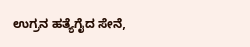ಉಗ್ರನ ಹತ್ಯೆಗೈದ ಸೇನೆ,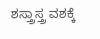ಶಸ್ತ್ರಾಸ್ತ್ರ ವಶಕ್ಕೆ